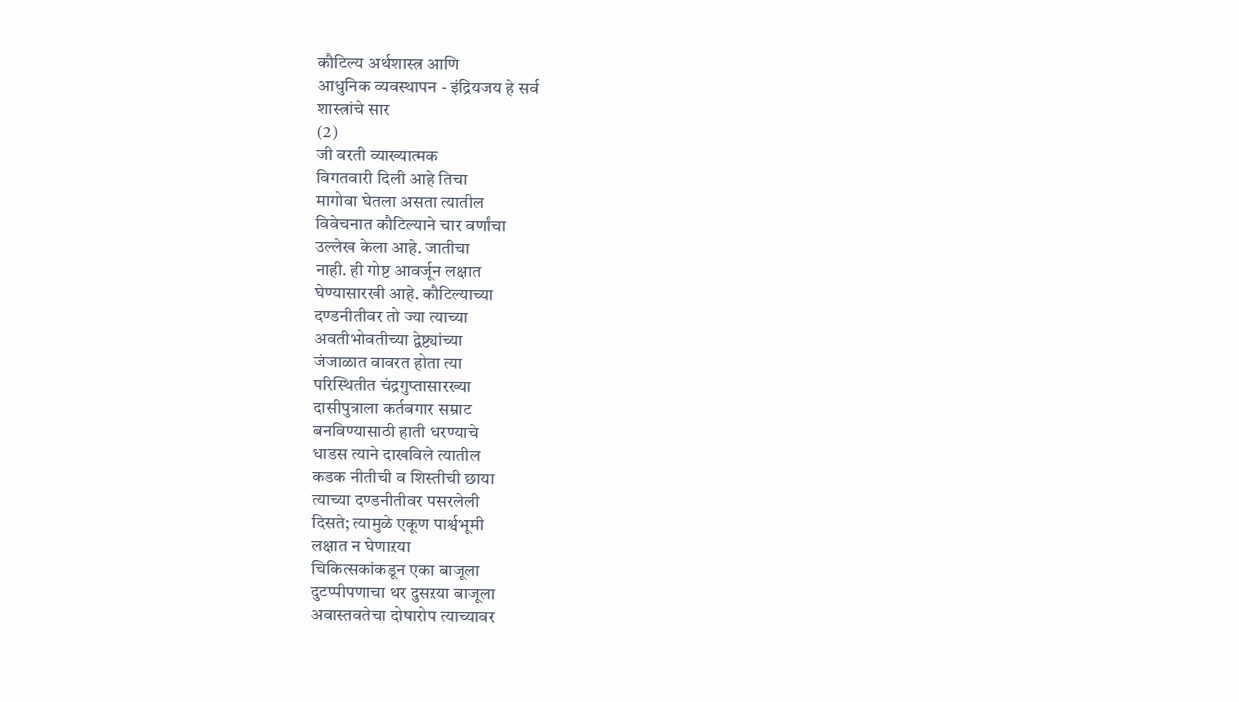कौटिल्य अर्थशास्त्र आणि
आधुनिक व्यवस्थापन - इंद्रियजय हे सर्व
शास्त्रांचे सार
(2)
जी वरती व्याख्यात्मक
विगतवारी दिली आहे तिचा
मागोवा घेतला असता त्यातील
विवेचनात कौटिल्याने चार वर्णांचा
उल्लेख केला आहे. जातीचा
नाही. ही गोष्ट आवर्जून लक्षात
घेण्यासारखी आहे. कौटिल्याच्या
दण्डनीतीवर तो ज्या त्याच्या
अवतीभोवतीच्या द्वेष्ट्यांच्या
जंजाळात वावरत होता त्या
परिस्थितीत चंद्रगुप्तासारख्या
दासीपुत्राला कर्तबगार सम्राट
बनविण्यासाठी हाती धरण्याचे
धाडस त्याने दाखविले त्यातील
कडक नीतीची व शिस्तीची छाया
त्याच्या दण्डनीतीवर पसरलेली
दिसते; त्यामुळे एकूण पार्श्वभूमी
लक्षात न घेणाऱया
चिकित्सकांकडून एका बाजूला
दुटप्पीपणाचा थर दुसऱया बाजूला
अवास्तवतेचा दोषारोप त्याच्यावर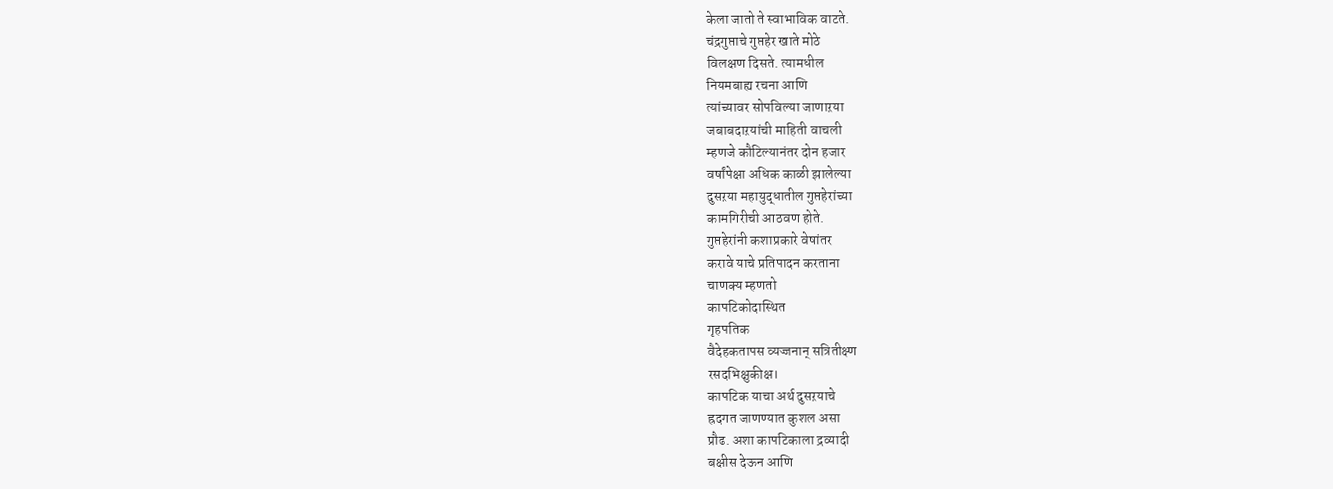केला जातो ते स्वाभाविक वाटते.
चंद्रगुप्ताचे गुप्तहेर खाते मोठे
विलक्षण दिसते. त्यामधील
नियमबाह्य रचना आणि
त्यांच्यावर सोपविल्या जाणाऱया
जबाबदाऱयांची माहिती वाचली
म्हणजे कौटिल्यानंतर दोन हजार
वर्षांपेक्षा अधिक काळी झालेल्या
दुसऱया महायुद्धातील गुप्तहेरांच्या
कामगिरीची आठवण होते.
गुप्तहेरांनी कशाप्रकारे वेषांतर
करावे याचे प्रतिपादन करताना
चाणक्य म्हणतो
कापटिकोदास्थित
गृहपतिक
वैदेहकतापस व्यज्जनान् सत्रितीक्ष्ण
रसदभिक्षुकीक्ष।
कापटिक याचा अर्थ दुसऱयाचे
ह्रदगत जाणण्यात कुशल असा
प्रौढ. अशा कापटिकाला द्रव्यादी
बक्षीस देऊन आणि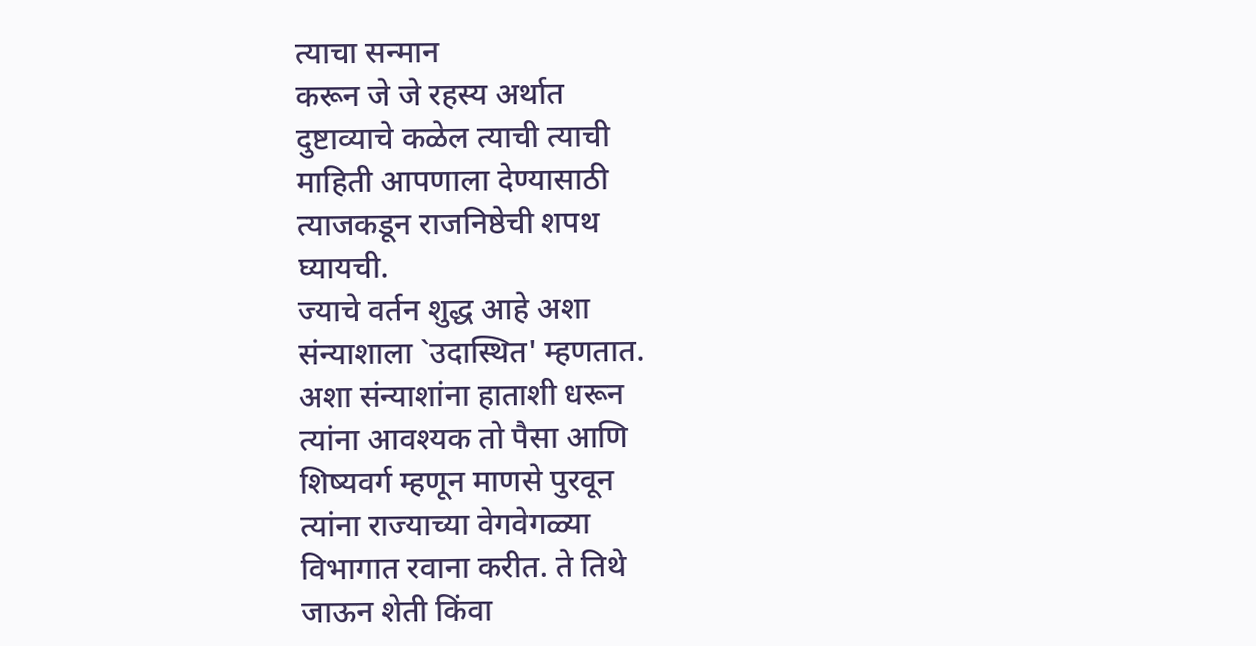त्याचा सन्मान
करून जे जे रहस्य अर्थात
दुष्टाव्याचे कळेल त्याची त्याची
माहिती आपणाला देण्यासाठी
त्याजकडून राजनिष्ठेची शपथ
घ्यायची.
ज्याचे वर्तन शुद्ध आहे अशा
संन्याशाला `उदास्थित' म्हणतात.
अशा संन्याशांना हाताशी धरून
त्यांना आवश्यक तो पैसा आणि
शिष्यवर्ग म्हणून माणसे पुरवून
त्यांना राज्याच्या वेगवेगळ्या
विभागात रवाना करीत. ते तिथे
जाऊन शेती किंवा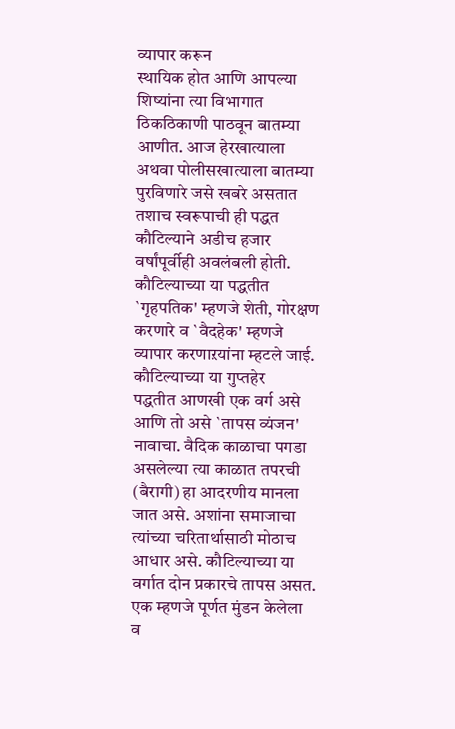व्यापार करून
स्थायिक होत आणि आपल्या
शिष्यांना त्या विभागात
ठिकठिकाणी पाठवून बातम्या
आणीत. आज हेरखात्याला
अथवा पोलीसखात्याला बातम्या
पुरविणारे जसे खबरे असतात
तशाच स्वरूपाची ही पद्धत
कौटिल्याने अडीच हजार
वर्षांपूर्वीही अवलंबली होती.
कौटिल्याच्या या पद्धतीत
`गृहपतिक' म्हणजे शेती, गोरक्षण
करणारे व `वैदहेक' म्हणजे
व्यापार करणाऱयांना म्हटले जाई.
कौटिल्याच्या या गुप्तहेर
पद्धतीत आणखी एक वर्ग असे
आणि तो असे `तापस व्यंजन'
नावाचा. वैदिक काळाचा पगडा
असलेल्या त्या काळात तपरची
(बैरागी) हा आदरणीय मानला
जात असे. अशांना समाजाचा
त्यांच्या चरितार्थासाठी मोठाच
आधार असे. कौटिल्याच्या या
वर्गात दोन प्रकारचे तापस असत.
एक म्हणजे पूर्णत मुंडन केलेला
व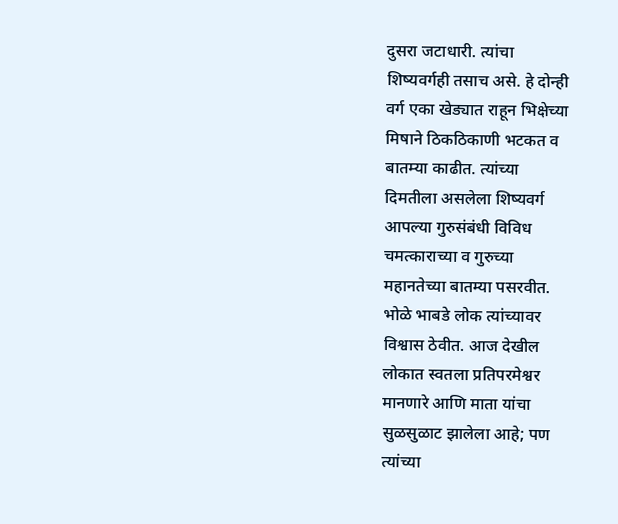दुसरा जटाधारी. त्यांचा
शिष्यवर्गही तसाच असे. हे दोन्ही
वर्ग एका खेड्यात राहून भिक्षेच्या
मिषाने ठिकठिकाणी भटकत व
बातम्या काढीत. त्यांच्या
दिमतीला असलेला शिष्यवर्ग
आपल्या गुरुसंबंधी विविध
चमत्काराच्या व गुरुच्या
महानतेच्या बातम्या पसरवीत.
भोळे भाबडे लोक त्यांच्यावर
विश्वास ठेवीत. आज देखील
लोकात स्वतला प्रतिपरमेश्वर
मानणारे आणि माता यांचा
सुळसुळाट झालेला आहे; पण
त्यांच्या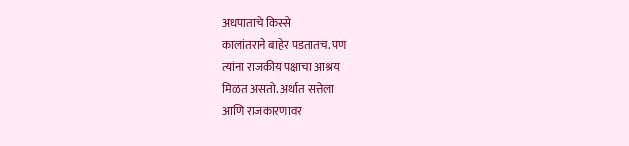अधपाताचे किस्से
कालांतराने बाहेर पडतातच. पण
त्यांना राजकीय पक्षाचा आश्रय
मिळत असतो. अर्थात सत्तेला
आणि राजकारणावर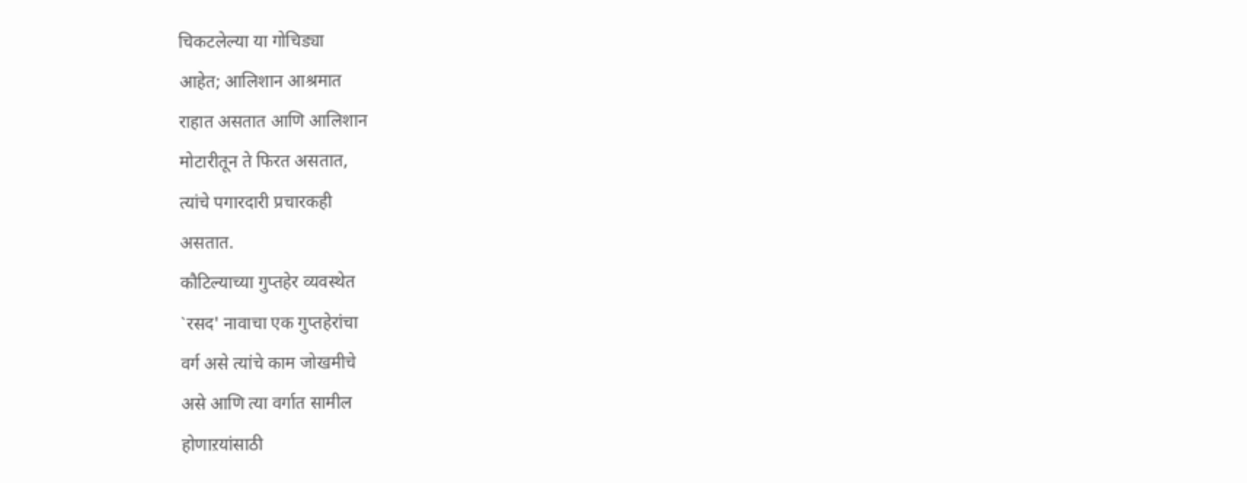चिकटलेल्या या गोचिड्या
आहेत; आलिशान आश्रमात
राहात असतात आणि आलिशान
मोटारीतून ते फिरत असतात,
त्यांचे पगारदारी प्रचारकही
असतात.
कौटिल्याच्या गुप्तहेर व्यवस्थेत
`रसद' नावाचा एक गुप्तहेरांचा
वर्ग असे त्यांचे काम जोखमीचे
असे आणि त्या वर्गात सामील
होणाऱयांसाठी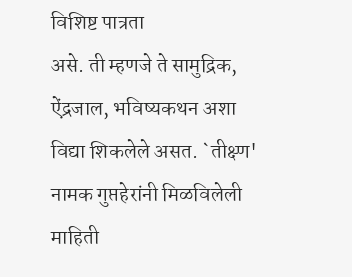विशिष्ट पात्रता
असे. ती म्हणजे ते सामुद्रिक,
ऐंद्रजाल, भविष्यकथन अशा
विद्या शिकलेले असत. `तीक्ष्ण'
नामक गुप्तहेरांनी मिळविलेली
माहिती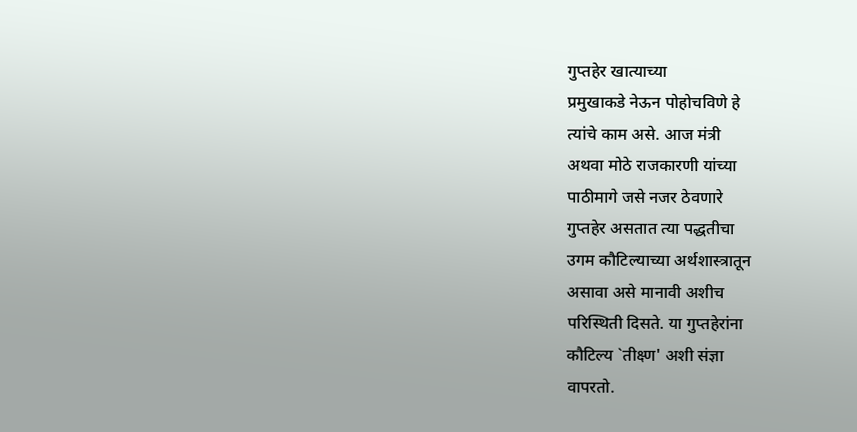गुप्तहेर खात्याच्या
प्रमुखाकडे नेऊन पोहोचविणे हे
त्यांचे काम असे. आज मंत्री
अथवा मोठे राजकारणी यांच्या
पाठीमागे जसे नजर ठेवणारे
गुप्तहेर असतात त्या पद्धतीचा
उगम कौटिल्याच्या अर्थशास्त्रातून
असावा असे मानावी अशीच
परिस्थिती दिसते. या गुप्तहेरांना
कौटिल्य `तीक्ष्ण' अशी संज्ञा
वापरतो.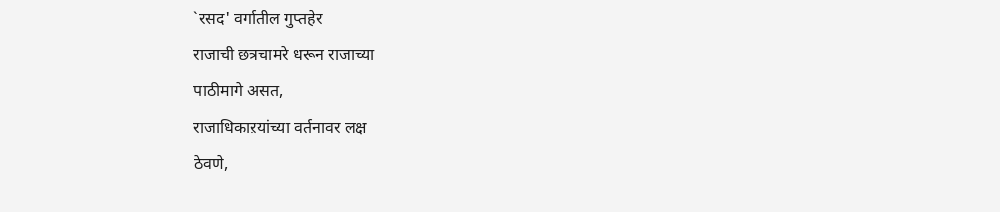`रसद' वर्गातील गुप्तहेर
राजाची छत्रचामरे धरून राजाच्या
पाठीमागे असत,
राजाधिकाऱयांच्या वर्तनावर लक्ष
ठेवणे,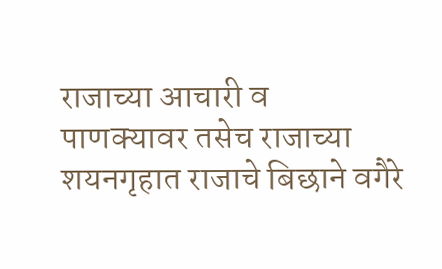राजाच्या आचारी व
पाणक्यावर तसेच राजाच्या
शयनगृहात राजाचे बिछाने वगैरे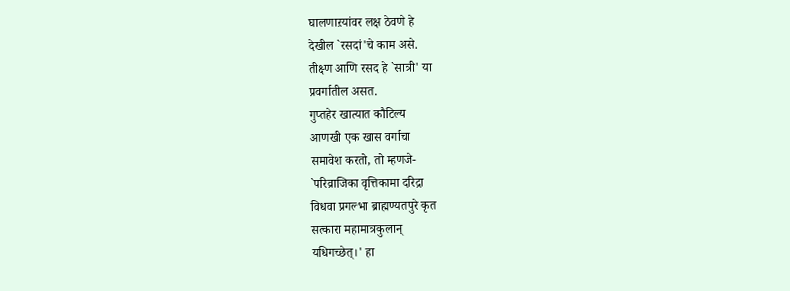घालणाऱयांवर लक्ष ठेवणे हे
देखील `रसदां'चे काम असे.
तीक्ष्ण आणि रसद हे `सात्री' या
प्रवर्गातील असत.
गुप्तहेर खात्यात कौटिल्य
आणखी एक खास वर्गाचा
समावेश करतो, तो म्हणजे-
`परिव्राजिका वृत्तिकामा दरिद्रा
विधवा प्रगल्भा ब्राह्मण्यतपुरे कृत
सत्कारा महामात्रकुलान्
यधिगच्छेत्।' हा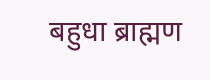बहुधा ब्राह्मण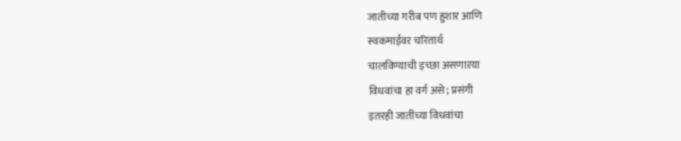जातीच्या गरीब पण हुशार आणि
स्वकमाईवर चरितार्थ
चालविण्याची इच्छा असणाऱया
विधवांचा हा वर्ग असे; प्रसंगी
इतरही जातींच्या विधवांचा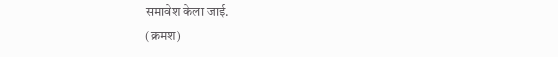समावेश केला जाई.
(क्रमश)